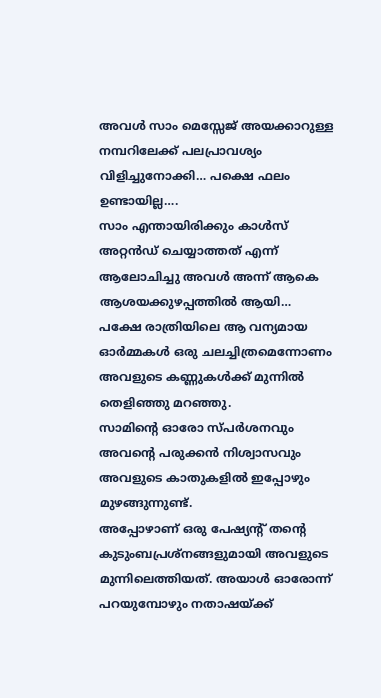അവൾ സാം മെസ്സേജ് അയക്കാറുള്ള നമ്പറിലേക്ക് പലപ്രാവശ്യം വിളിച്ചുനോക്കി… പക്ഷെ ഫലം ഉണ്ടായില്ല….
സാം എന്തായിരിക്കും കാൾസ് അറ്റൻഡ് ചെയ്യാത്തത് എന്ന് ആലോചിച്ചു അവൾ അന്ന് ആകെ ആശയക്കുഴപ്പത്തിൽ ആയി…
പക്ഷേ രാത്രിയിലെ ആ വന്യമായ ഓർമ്മകൾ ഒരു ചലച്ചിത്രമെന്നോണം അവളുടെ കണ്ണുകൾക്ക് മുന്നിൽ തെളിഞ്ഞു മറഞ്ഞു.
സാമിന്റെ ഓരോ സ്പർശനവും അവന്റെ പരുക്കൻ നിശ്വാസവും അവളുടെ കാതുകളിൽ ഇപ്പോഴും മുഴങ്ങുന്നുണ്ട്.
അപ്പോഴാണ് ഒരു പേഷ്യന്റ് തന്റെ കുടുംബപ്രശ്നങ്ങളുമായി അവളുടെ മുന്നിലെത്തിയത്. അയാൾ ഓരോന്ന് പറയുമ്പോഴും നതാഷയ്ക്ക്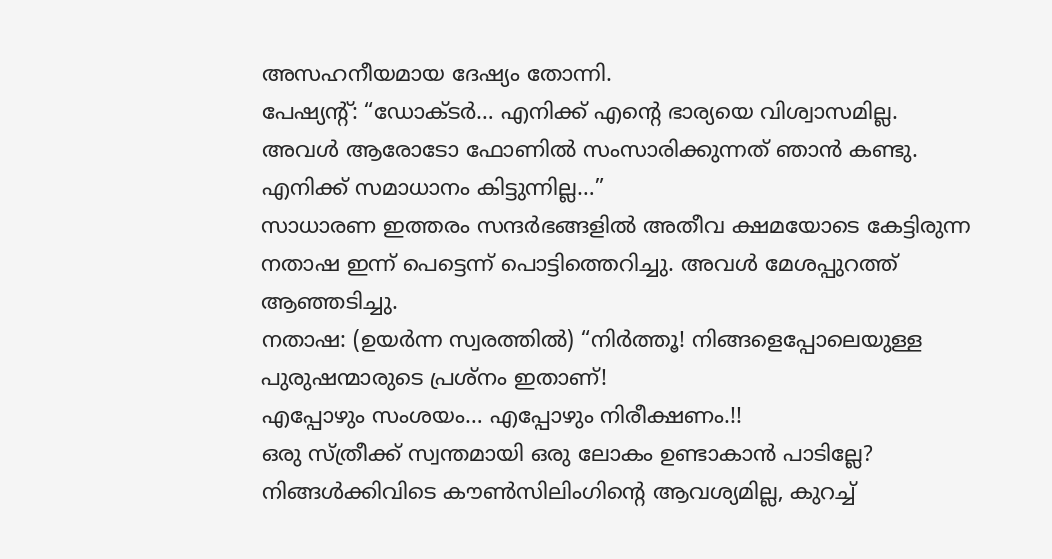അസഹനീയമായ ദേഷ്യം തോന്നി.
പേഷ്യന്റ്: “ഡോക്ടർ… എനിക്ക് എന്റെ ഭാര്യയെ വിശ്വാസമില്ല. അവൾ ആരോടോ ഫോണിൽ സംസാരിക്കുന്നത് ഞാൻ കണ്ടു. എനിക്ക് സമാധാനം കിട്ടുന്നില്ല…”
സാധാരണ ഇത്തരം സന്ദർഭങ്ങളിൽ അതീവ ക്ഷമയോടെ കേട്ടിരുന്ന നതാഷ ഇന്ന് പെട്ടെന്ന് പൊട്ടിത്തെറിച്ചു. അവൾ മേശപ്പുറത്ത് ആഞ്ഞടിച്ചു.
നതാഷ: (ഉയർന്ന സ്വരത്തിൽ) “നിർത്തൂ! നിങ്ങളെപ്പോലെയുള്ള പുരുഷന്മാരുടെ പ്രശ്നം ഇതാണ്!
എപ്പോഴും സംശയം… എപ്പോഴും നിരീക്ഷണം.!!
ഒരു സ്ത്രീക്ക് സ്വന്തമായി ഒരു ലോകം ഉണ്ടാകാൻ പാടില്ലേ? നിങ്ങൾക്കിവിടെ കൗൺസിലിംഗിന്റെ ആവശ്യമില്ല, കുറച്ച്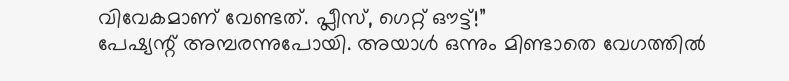വിവേകമാണ് വേണ്ടത്. പ്ലീസ്, ഗെറ്റ് ഔട്ട്!”
പേഷ്യന്റ് അമ്പരന്നുപോയി. അയാൾ ഒന്നും മിണ്ടാതെ വേഗത്തിൽ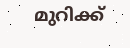മുറിക്ക്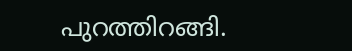പുറത്തിറങ്ങി.